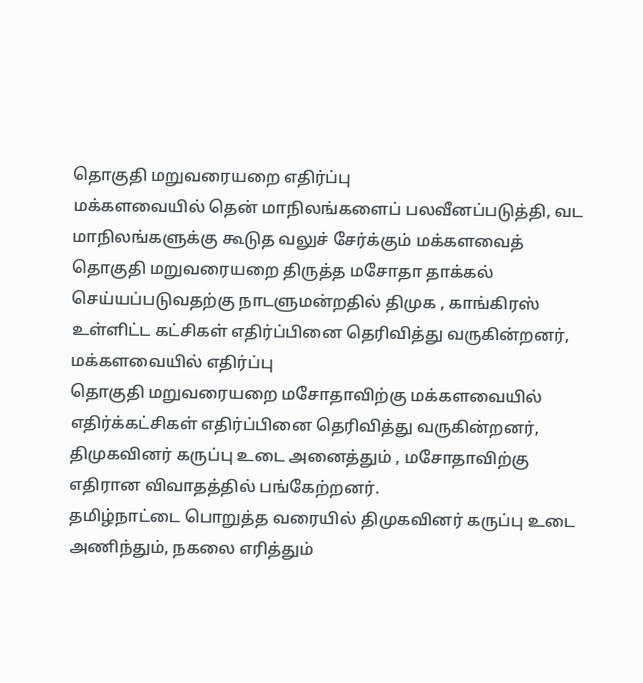தொகுதி மறுவரையறை எதிர்ப்பு
மக்களவையில் தென் மாநிலங்களைப் பலவீனப்படுத்தி, வட மாநிலங்களுக்கு கூடுத வலுச் சேர்க்கும் மக்களவைத் தொகுதி மறுவரையறை திருத்த மசோதா தாக்கல் செய்யப்படுவதற்கு நாடளுமன்றதில் திமுக , காங்கிரஸ் உள்ளிட்ட கட்சிகள் எதிர்ப்பினை தெரிவித்து வருகின்றனர்,
மக்களவையில் எதிர்ப்பு
தொகுதி மறுவரையறை மசோதாவிற்கு மக்களவையில் எதிர்க்கட்சிகள் எதிர்ப்பினை தெரிவித்து வருகின்றனர், திமுகவினர் கருப்பு உடை அனைத்தும் , மசோதாவிற்கு எதிரான விவாதத்தில் பங்கேற்றனர்.
தமிழ்நாட்டை பொறுத்த வரையில் திமுகவினர் கருப்பு உடை அணிந்தும், நகலை எரித்தும்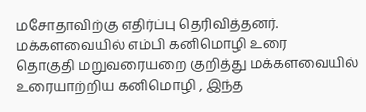மசோதாவிற்கு எதிர்ப்பு தெரிவித்தனர்.
மக்களவையில் எம்பி கனிமொழி உரை
தொகுதி மறுவரையறை குறித்து மக்களவையில் உரையாற்றிய கனிமொழி , இந்த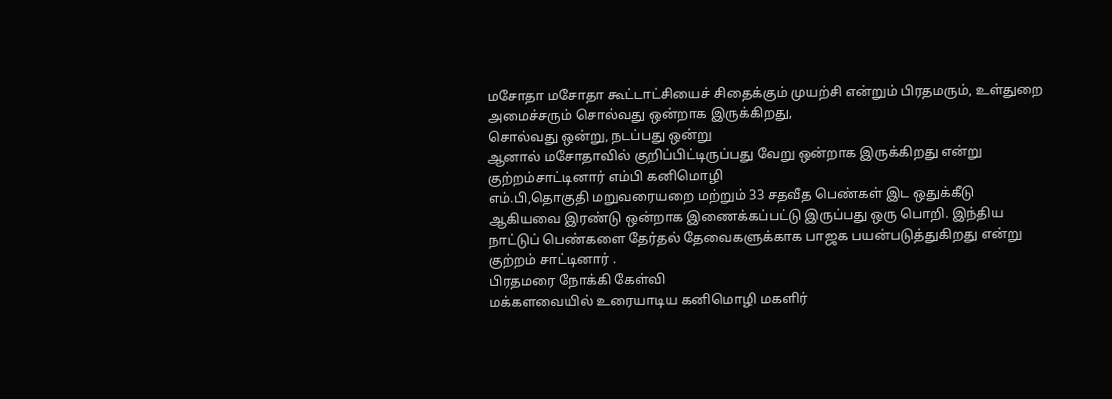மசோதா மசோதா கூட்டாட்சியைச் சிதைக்கும் முயற்சி என்றும் பிரதமரும், உள்துறை அமைச்சரும் சொல்வது ஒன்றாக இருக்கிறது,
சொல்வது ஒன்று, நடப்பது ஒன்று
ஆனால் மசோதாவில் குறிப்பிட்டிருப்பது வேறு ஒன்றாக இருக்கிறது என்று குற்றம்சாட்டினார் எம்பி கனிமொழி
எம்.பி,தொகுதி மறுவரையறை மற்றும் 33 சதவீத பெண்கள் இட ஒதுக்கீடு ஆகியவை இரண்டு ஒன்றாக இணைக்கப்பட்டு இருப்பது ஒரு பொறி. இந்திய நாட்டுப் பெண்களை தேர்தல் தேவைகளுக்காக பாஜக பயன்படுத்துகிறது என்று குற்றம் சாட்டினார் .
பிரதமரை நோக்கி கேள்வி
மக்களவையில் உரையாடிய கனிமொழி மகளிர்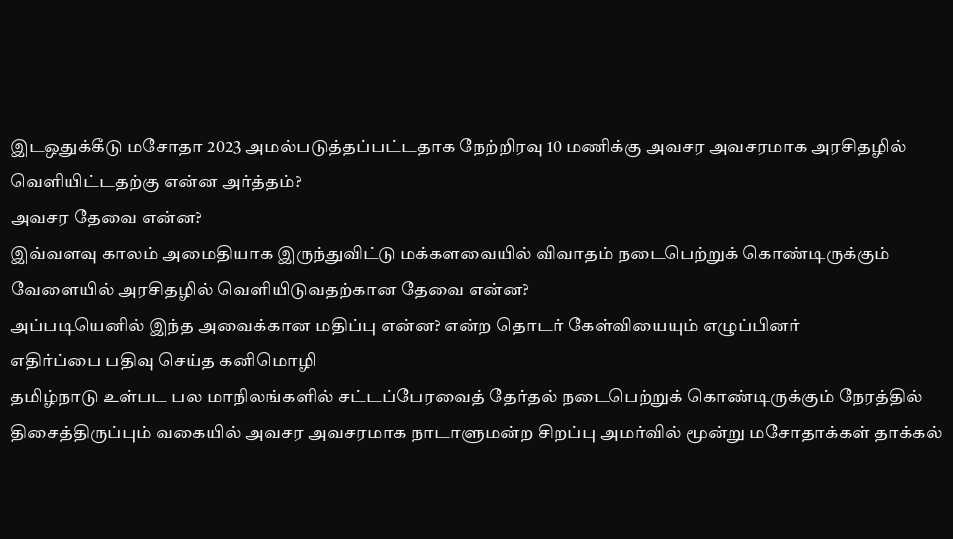இடஒதுக்கீடு மசோதா 2023 அமல்படுத்தப்பட்டதாக நேற்றிரவு 10 மணிக்கு அவசர அவசரமாக அரசிதழில் வெளியிட்டதற்கு என்ன அர்த்தம்?
அவசர தேவை என்ன?
இவ்வளவு காலம் அமைதியாக இருந்துவிட்டு மக்களவையில் விவாதம் நடைபெற்றுக் கொண்டிருக்கும் வேளையில் அரசிதழில் வெளியிடுவதற்கான தேவை என்ன?
அப்படியெனில் இந்த அவைக்கான மதிப்பு என்ன? என்ற தொடர் கேள்வியையும் எழுப்பினர்
எதிர்ப்பை பதிவு செய்த கனிமொழி
தமிழ்நாடு உள்பட பல மாநிலங்களில் சட்டப்பேரவைத் தேர்தல் நடைபெற்றுக் கொண்டிருக்கும் நேரத்தில் திசைத்திருப்பும் வகையில் அவசர அவசரமாக நாடாளுமன்ற சிறப்பு அமர்வில் மூன்று மசோதாக்கள் தாக்கல்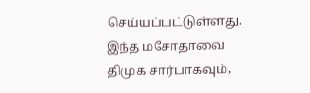செய்யப்பட்டுள்ளது.
இந்த மசோதாவை திமுக சார்பாகவும்,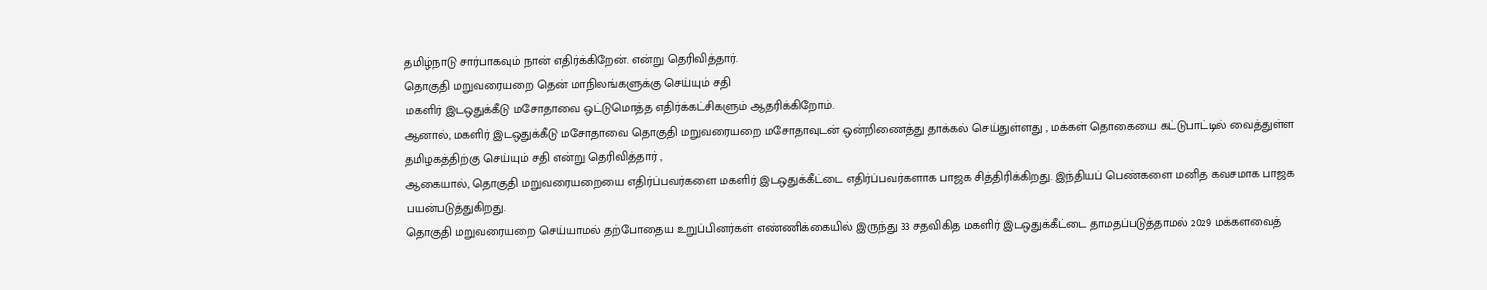தமிழ்நாடு சார்பாகவும் நான் எதிர்க்கிறேன். என்று தெரிவித்தார்.
தொகுதி மறுவரையறை தென் மாநிலங்களுக்கு செய்யும் சதி
மகளிர் இடஒதுக்கீடு மசோதாவை ஒட்டுமொத்த எதிர்க்கட்சிகளும் ஆதரிக்கிறோம்.
ஆனால், மகளிர் இடஒதுக்கீடு மசோதாவை தொகுதி மறுவரையறை மசோதாவுடன் ஒன்றிணைத்து தாக்கல் செய்துள்ளது , மக்கள் தொகையை கட்டுபாட்டில் வைத்துள்ள தமிழகத்திற்கு செய்யும் சதி என்று தெரிவித்தார் ,
ஆகையால், தொகுதி மறுவரையறையை எதிர்ப்பவர்களை மகளிர் இடஒதுக்கீட்டை எதிர்ப்பவர்களாக பாஜக சித்திரிக்கிறது. இந்தியப் பெண்களை மனித கவசமாக பாஜக பயன்படுத்துகிறது.
தொகுதி மறுவரையறை செய்யாமல் தற்போதைய உறுப்பினர்கள் எண்ணிக்கையில் இருந்து 33 சதவிகித மகளிர் இடஒதுக்கீட்டை தாமதப்படுத்தாமல் 2029 மக்களவைத்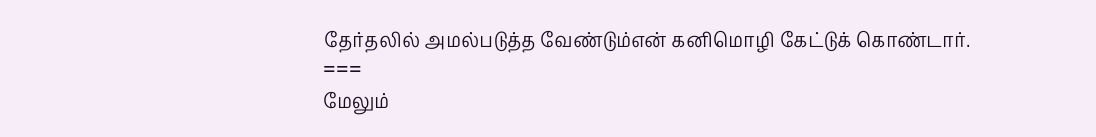தேர்தலில் அமல்படுத்த வேண்டும்என் கனிமொழி கேட்டுக் கொண்டார்.
===
மேலும்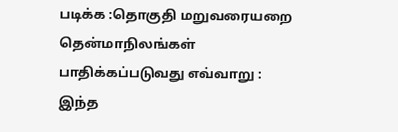படிக்க :தொகுதி மறுவரையறை தென்மாநிலங்கள் பாதிக்கப்படுவது எவ்வாறு : இந்த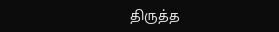திருத்த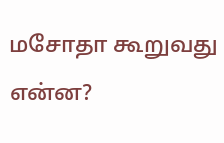மசோதா கூறுவது என்ன?